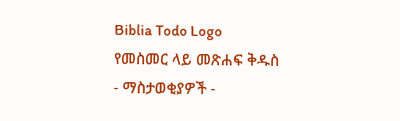Biblia Todo Logo
የመስመር ላይ መጽሐፍ ቅዱስ
- ማስታወቂያዎች -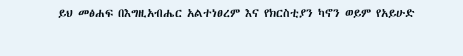ይህ መፅሐፍ በእግዚአብሔር አልተነፀረም እና የክርስቲያን ካኖን ወይም የአይሁድ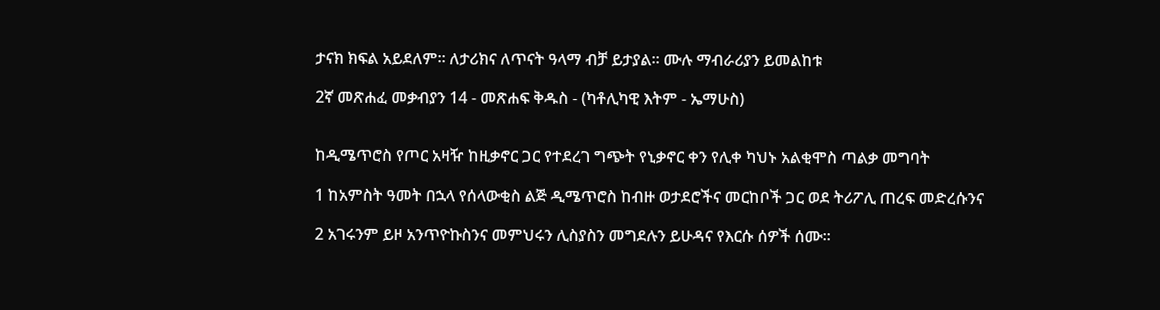ታናክ ክፍል አይደለም። ለታሪክና ለጥናት ዓላማ ብቻ ይታያል። ሙሉ ማብራሪያን ይመልከቱ

2ኛ መጽሐፈ መቃብያን 14 - መጽሐፍ ቅዱስ - (ካቶሊካዊ እትም - ኤማሁስ)


ከዲሜጥሮስ የጦር አዛዥ ከዚቃኖር ጋር የተደረገ ግጭት የኒቃኖር ቀን የሊቀ ካህኑ አልቂሞስ ጣልቃ መግባት

1 ከአምስት ዓመት በኋላ የሰላውቂስ ልጅ ዲሜጥሮስ ከብዙ ወታደሮችና መርከቦች ጋር ወደ ትሪፖሊ ጠረፍ መድረሱንና

2 አገሩንም ይዞ አንጥዮኩስንና መምህሩን ሊስያስን መግደሉን ይሁዳና የእርሱ ሰዎች ሰሙ።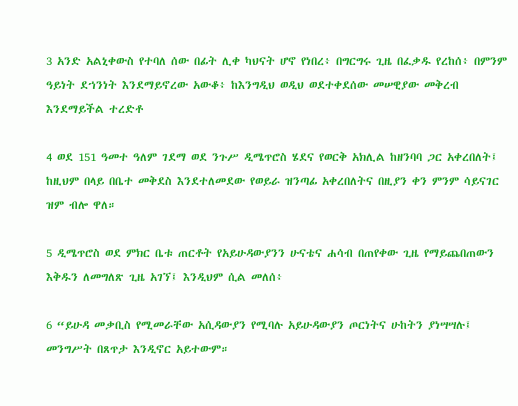3 አንድ አልኒቀውስ የተባለ ሰው በፊት ሊቀ ካህናት ሆኖ የነበረ፥ በግርግሩ ጊዜ በፈቃዱ የረከሰ፥ በምንም ዓይነት ደኀንነት እንደማይኖረው አውቆ፥ ከእንግዲህ ወዲህ ወደተቀደሰው መሠዊያው መቅረብ እንደማይችል ተረድቶ

4 ወደ 151 ዓመተ ዓለም ገደማ ወደ ንጉሥ ዲሜጥሮስ ሄደና የወርቅ አክሊል ከዘንባባ ጋር አቀረበለት፤ ከዚህም በላይ በቤተ መቅደስ እንደተለመደው የወይራ ዝንጣፊ አቀረበለትና በዚያን ቀን ምንም ሳይናገር ዝም ብሎ ዋለ።

5 ዲሜጥሮስ ወደ ምክር ቤቱ ጠርቶት የአይሁዳውያንን ሁናቴና ሐሳብ በጠየቀው ጊዜ የማይጨበጠውን እቅዱን ለመግለጽ ጊዜ አገኘ፤ እንዲህም ሲል መለሰ፥

6 “ይሁዳ መቃቢስ የሚመራቸው አሲዳውያን የሚባሉ አይሁዳውያን ጦርነትና ሁከትን ያነሣሣሉ፤ መንግሥት በጸጥታ እንዲኖር አይተውም።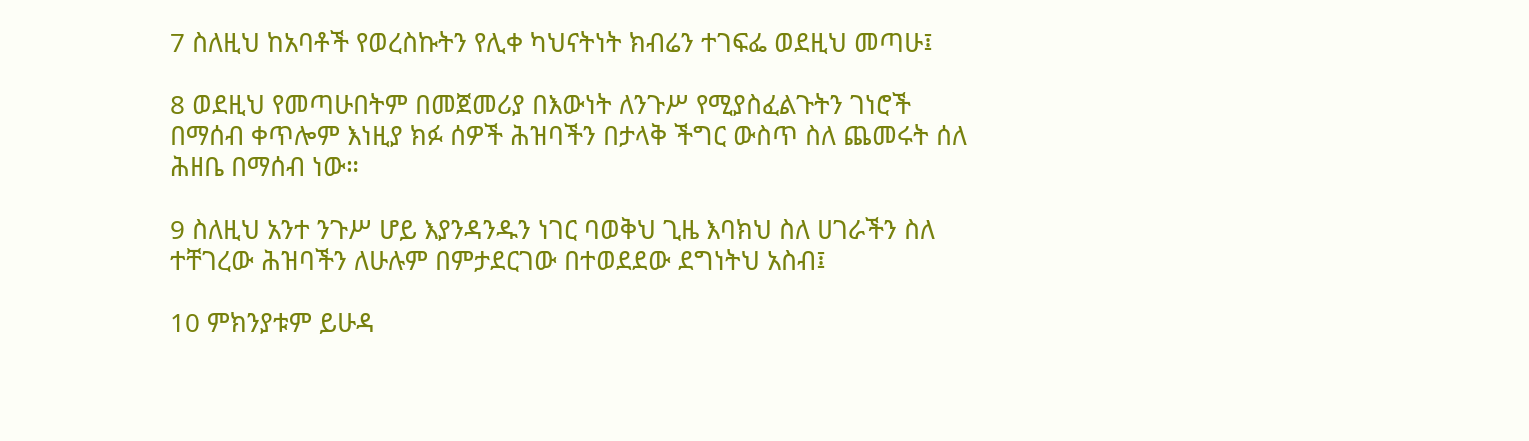7 ስለዚህ ከአባቶች የወረስኩትን የሊቀ ካህናትነት ክብሬን ተገፍፌ ወደዚህ መጣሁ፤

8 ወደዚህ የመጣሁበትም በመጀመሪያ በእውነት ለንጉሥ የሚያስፈልጉትን ገነሮች በማሰብ ቀጥሎም እነዚያ ክፉ ሰዎች ሕዝባችን በታላቅ ችግር ውስጥ ስለ ጨመሩት ሰለ ሕዘቤ በማሰብ ነው።

9 ስለዚህ አንተ ንጉሥ ሆይ እያንዳንዱን ነገር ባወቅህ ጊዜ እባክህ ስለ ሀገራችን ስለ ተቸገረው ሕዝባችን ለሁሉም በምታደርገው በተወደደው ደግነትህ አስብ፤

10 ምክንያቱም ይሁዳ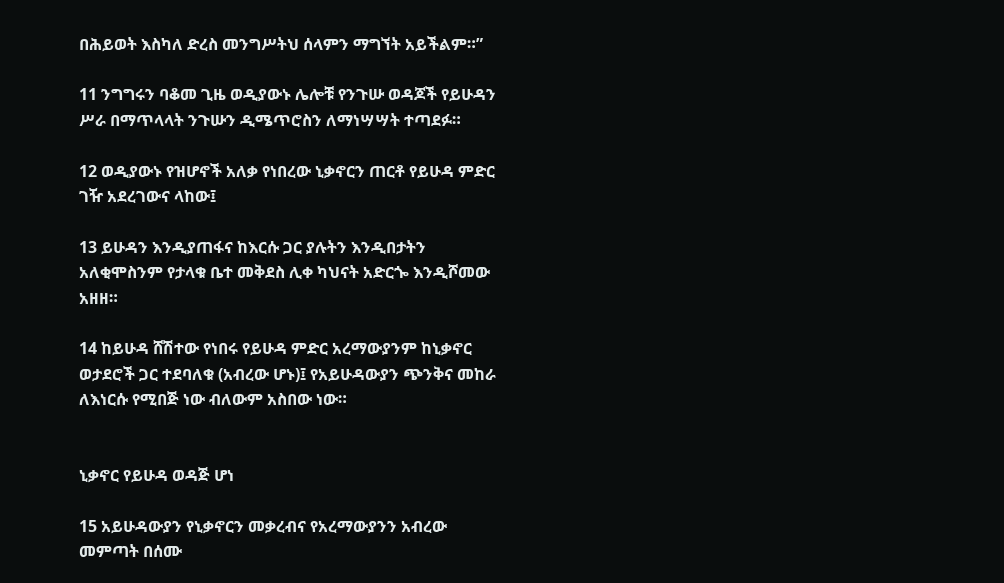በሕይወት እስካለ ድረስ መንግሥትህ ሰላምን ማግኘት አይችልም።”

11 ንግግሩን ባቆመ ጊዜ ወዲያውኑ ሌሎቹ የንጉሡ ወዳጆች የይሁዳን ሥራ በማጥላላት ንጉሡን ዲሜጥሮስን ለማነሣሣት ተጣደፉ።

12 ወዲያውኑ የዝሆኖች አለቃ የነበረው ኒቃኖርን ጠርቶ የይሁዳ ምድር ገዥ አደረገውና ላከው፤

13 ይሁዳን እንዲያጠፋና ከእርሱ ጋር ያሉትን እንዲበታትን አለቂሞስንም የታላቁ ቤተ መቅደስ ሊቀ ካህናት አድርጐ እንዲሾመው አዘዘ።

14 ከይሁዳ ሸሽተው የነበሩ የይሁዳ ምድር አረማውያንም ከኒቃኖር ወታደሮች ጋር ተደባለቁ (አብረው ሆኑ)፤ የአይሁዳውያን ጭንቅና መከራ ለእነርሱ የሚበጅ ነው ብለውም አስበው ነው።


ኒቃኖር የይሁዳ ወዳጅ ሆነ

15 አይሁዳውያን የኒቃኖርን መቃረብና የአረማውያንን አብረው መምጣት በሰሙ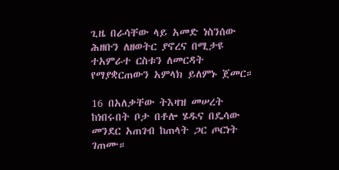ጊዜ በራሳቸው ላይ አመድ ነስንሰው ሕዘቡን ለዘወትር ያኖረና በሚታዩ ተአምራተ ርስቱን ለመርዳት የማያቋርጠውን አምላክ ይለምኑ ጀመር።

16 በአለቃቸው ትእዛዝ መሠረት ከነበሩበት ቦታ በቶሎ ሄዱና በዴሳው መንደር አጠገብ ከጠላት ጋር ጦርነት ገጠሙ።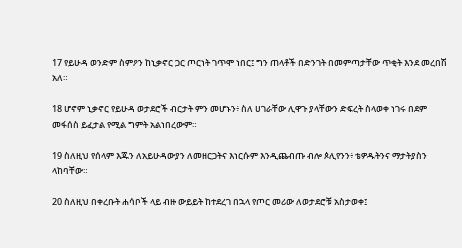17 የይሁዳ ወንድም ስምዖን ከኒቃኖር ጋር ጦርነት ገጥሞ ነበር፤ ግን ጠላቶች በድንገት በመምጣታቸው ጥቂት እንደ መረበሽ አለ።

18 ሆኖም ኒቃኖር የይሁዳ ወታደሮች ብርታት ምን መሆኑን፥ ስለ ሀገራቸው ሊዋጉ ያላቸውን ድፍረት ስላወቀ ነገሩ በደም መፋሰስ ይፈታል የሚል ግምት አልነበረውም።

19 ስለዚህ የሰላም እጁን ለአይሁዳውያን ለመዘርጋትና እነርሱም እንዲጨብጡ ብሎ ጶሊየንን፥ ቴዎዱትንና ማታትያስን ላከባቸው።

20 ስለዚህ በቀረቡት ሐሳቦች ላይ ብዙ ውይይት ከተደረገ በኋላ የጦር መሪው ለወታደሮቹ አስታወቀ፤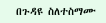በጉዳዩ ስለተስማሙ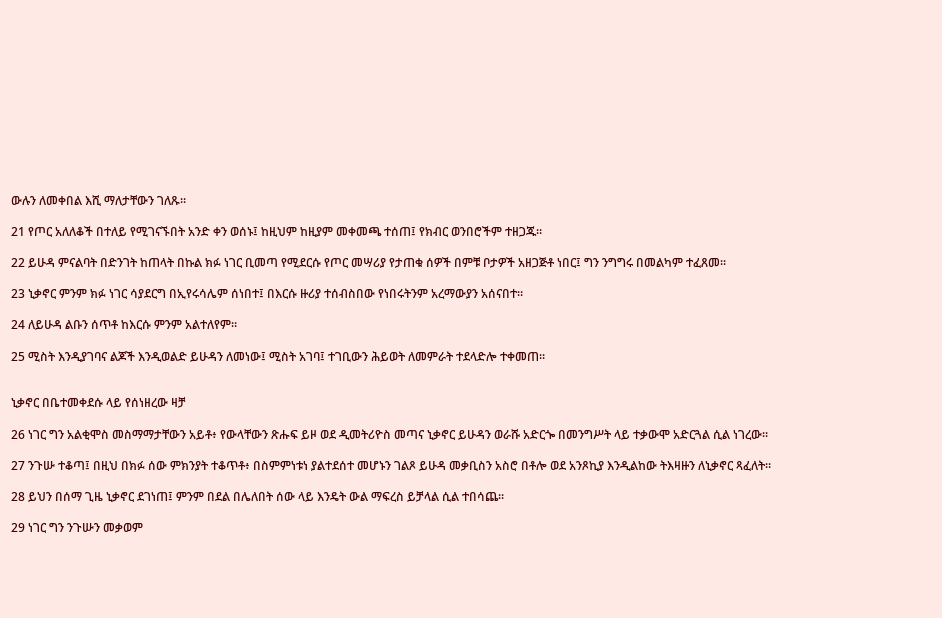ውሉን ለመቀበል እሺ ማለታቸውን ገለጹ።

21 የጦር አለለቆች በተለይ የሚገናኙበት አንድ ቀን ወሰኑ፤ ከዚህም ከዚያም መቀመጫ ተሰጠ፤ የክብር ወንበሮችም ተዘጋጁ።

22 ይሁዳ ምናልባት በድንገት ከጠላት በኩል ክፉ ነገር ቢመጣ የሚደርሱ የጦር መሣሪያ የታጠቁ ሰዎች በምቹ ቦታዎች አዘጋጅቶ ነበር፤ ግን ንግግሩ በመልካም ተፈጸመ።

23 ኒቃኖር ምንም ክፉ ነገር ሳያደርግ በኢየሩሳሌም ሰነበተ፤ በእርሱ ዙሪያ ተሰብስበው የነበሩትንም አረማውያን አሰናበተ።

24 ለይሁዳ ልቡን ሰጥቶ ከእርሱ ምንም አልተለየም።

25 ሚስት እንዲያገባና ልጆች እንዲወልድ ይሁዳን ለመነው፤ ሚስት አገባ፤ ተገቢውን ሕይወት ለመምራት ተደላድሎ ተቀመጠ።


ኒቃኖር በቤተመቀደሱ ላይ የሰነዘረው ዛቻ

26 ነገር ግን አልቂሞስ መስማማታቸውን አይቶ፥ የውላቸውን ጽሑፍ ይዞ ወደ ዲመትሪዮስ መጣና ኒቃኖር ይሁዳን ወራሹ አድርጐ በመንግሥት ላይ ተቃውሞ አድርጓል ሲል ነገረው።

27 ንጉሡ ተቆጣ፤ በዚህ በክፉ ሰው ምክንያት ተቆጥቶ፥ በስምምነቱነ ያልተደሰተ መሆኑን ገልጾ ይሁዳ መቃቢስን አስሮ በቶሎ ወደ አንጾኪያ እንዲልከው ትእዛዙን ለኒቃኖር ጻፈለት።

28 ይህን በሰማ ጊዜ ኒቃኖር ደገነጠ፤ ምንም በደል በሌለበት ሰው ላይ እንዴት ውል ማፍረስ ይቻላል ሲል ተበሳጨ።

29 ነገር ግን ንጉሡን መቃወም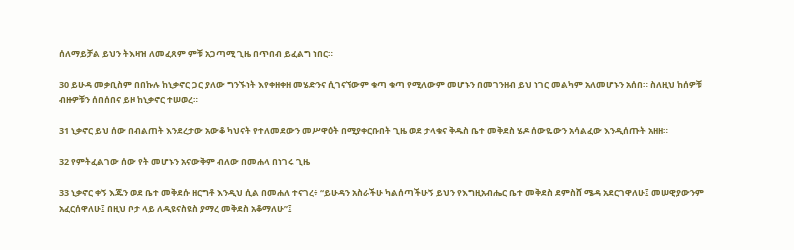ሰለማይቻል ይህን ትእዛዝ ለመፈጸም ምቹ አጋጣሚ ጊዜ በጥበብ ይፈልግ ነበር።

30 ይሁዳ መቃቢስም በበኩሉ ከኒቃኖር ጋር ያለው ግንኙነት እየቀዘቀዘ መሄድንና ሲገናኘውም ቁጣ ቁጣ የሚለውም መሆኑን በመገንዘብ ይህ ነገር መልካም አለመሆኑን አሰበ። ስለዚህ ከሰዎቹ ብዙዎቹን ሰበሰበና ይዞ ከኒቃኖር ተሠወረ።

31 ኒቃኖር ይህ ሰው በብልጠት እንደረታው አውቆ ካህናት የተለመደውን መሥዋዕት በሚያቀርቡበት ጊዜ ወደ ታላቁና ቅዱስ ቤተ መቅደስ ሄዶ ሰውዬውን አሳልፈው እንዲሰጡት አዘዘ።

32 የምትፈልገው ሰው የት መሆኑን አናውቅም ብለው በመሐላ በነገሩ ጊዜ

33 ኒቃኖር ቀኝ እጁን ወደ ቤተ መቅደሱ ዘርግቶ እንዲህ ሲል በመሐለ ተናገረ፥ “ይሁዳን አስራችሁ ካልሰጣችሁኝ ይህን የእግዚአብሔር ቤተ መቅደስ ደምስሸ ሜዳ አደርገዋለሁ፤ መሠዊያውንም አፈርሰዋለሁ፤ በዚህ ቦታ ላይ ለዲዩናስዩስ ያማረ መቅደስ አቆማለሁ”፤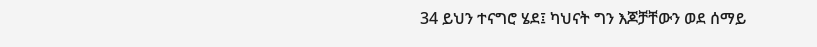34 ይህን ተናግሮ ሄደ፤ ካህናት ግን እጆቻቸውን ወደ ሰማይ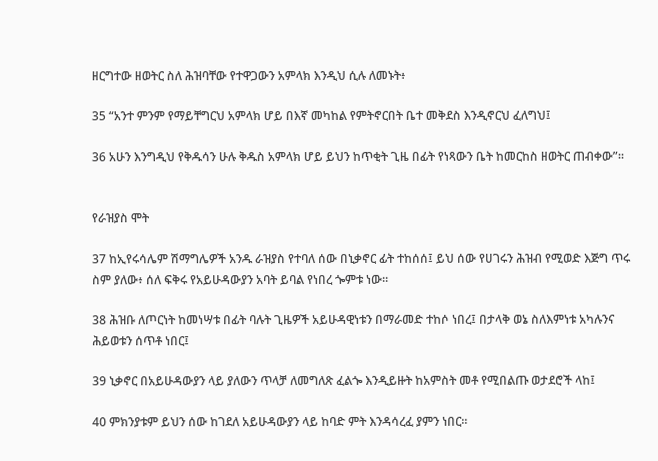ዘርግተው ዘወትር ስለ ሕዝባቸው የተዋጋውን አምላክ እንዲህ ሲሉ ለመኑት፥

35 “አንተ ምንም የማይቸግርህ አምላክ ሆይ በእኛ መካከል የምትኖርበት ቤተ መቅደስ እንዲኖርህ ፈለግህ፤

36 አሁን እንግዲህ የቅዱሳን ሁሉ ቅዱስ አምላክ ሆይ ይህን ከጥቂት ጊዜ በፊት የነጻውን ቤት ከመርከስ ዘወትር ጠብቀው”።


የራዝያስ ሞት

37 ከኢየሩሳሌም ሽማግሌዎች አንዱ ራዝያስ የተባለ ሰው በኒቃኖር ፊት ተከሰሰ፤ ይህ ሰው የሀገሩን ሕዝብ የሚወድ እጅግ ጥሩ ስም ያለው፥ ሰለ ፍቅሩ የአይሁዳውያን አባት ይባል የነበረ ጐምቱ ነው።

38 ሕዝቡ ለጦርነት ከመነሣቱ በፊት ባሉት ጊዜዎች አይሁዳዊነቱን በማራመድ ተከሶ ነበረ፤ በታላቅ ወኔ ስለእምነቱ አካሉንና ሕይወቱን ሰጥቶ ነበር፤

39 ኒቃኖር በአይሁዳውያን ላይ ያለውን ጥላቻ ለመግለጽ ፈልጐ እንዲይዙት ከአምስት መቶ የሚበልጡ ወታደሮች ላከ፤

40 ምክንያቱም ይህን ሰው ከገደለ አይሁዳውያን ላይ ከባድ ምት እንዳሳረፈ ያምን ነበር።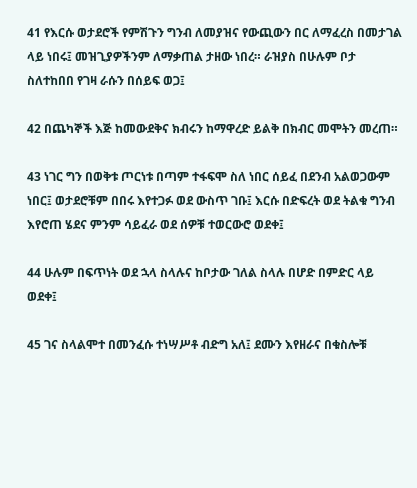41 የእርሱ ወታደሮች የምሽጉን ግንብ ለመያዝና የውጪውን በር ለማፈረስ በመታገል ላይ ነበሩ፤ መዝጊያዎችንም ለማቃጠል ታዘው ነበረ። ራዝያስ በሁሉም ቦታ ስለተከበበ የገዛ ራሱን በሰይፍ ወጋ፤

42 በጨካኞች እጅ ከመውደቅና ክብሩን ከማዋረድ ይልቅ በክብር መሞትን መረጠ።

43 ነገር ግን በወቅቱ ጦርነቱ በጣም ተፋፍሞ ስለ ነበር ሰይፈ በደንብ አልወጋውም ነበር፤ ወታደሮቹም በበሩ እየተጋፉ ወደ ውስጥ ገቡ፤ እርሱ በድፍረት ወደ ትልቁ ግንብ እየሮጠ ሄደና ምንም ሳይፈራ ወደ ሰዎቹ ተወርውሮ ወደቀ፤

44 ሁሉም በፍጥነት ወደ ኋላ ስላሉና ከቦታው ገለል ስላሉ በሆድ በምድር ላይ ወደቀ፤

45 ገና ስላልሞተ በመንፈሱ ተነሣሥቶ ብድግ አለ፤ ደሙን እየዘራና በቁስሎቹ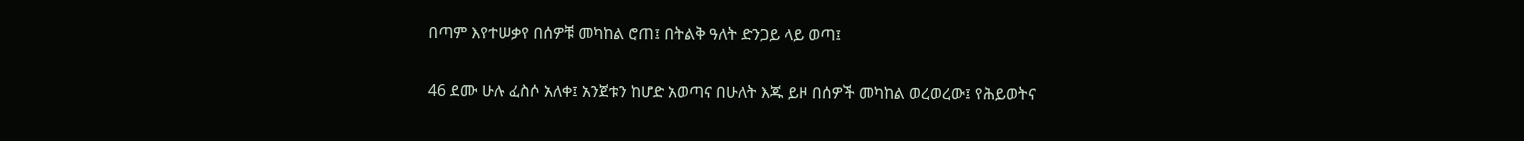በጣም እየተሠቃየ በሰዎቹ መካከል ሮጠ፤ በትልቅ ዓለት ድንጋይ ላይ ወጣ፤

46 ደሙ ሁሉ ፈስሶ አለቀ፤ አንጀቱን ከሆድ አወጣና በሁለት እጁ ይዞ በሰዎች መካከል ወረወረው፤ የሕይወትና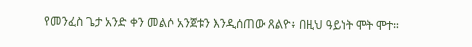የመንፈስ ጌታ አንድ ቀን መልሶ አንጀቱን እንዲሰጠው ጸልዮ፥ በዚህ ዓይነት ሞት ሞተ።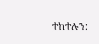ተከተሉን: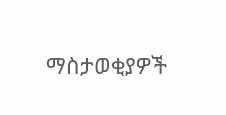ማስታወቂያዎች